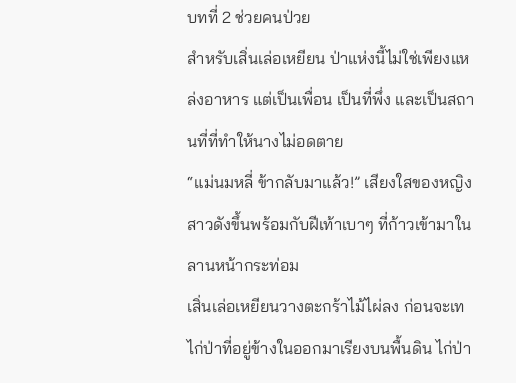บทที่ 2 ช่วยคนป่วย
สำหรับเสิ่นเล่อเหยียน ป่าแห่งนี้ไม่ใช่เพียงแหล่งอาหาร แต่เป็นเพื่อน เป็นที่พึ่ง และเป็นสถานที่ที่ทำให้นางไม่อดตาย
“แม่นมหลี่ ข้ากลับมาแล้ว!” เสียงใสของหญิงสาวดังขึ้นพร้อมกับฝีเท้าเบาๆ ที่ก้าวเข้ามาในลานหน้ากระท่อม
เสิ่นเล่อเหยียนวางตะกร้าไม้ไผ่ลง ก่อนจะเทไก่ป่าที่อยู่ข้างในออกมาเรียงบนพื้นดิน ไก่ป่า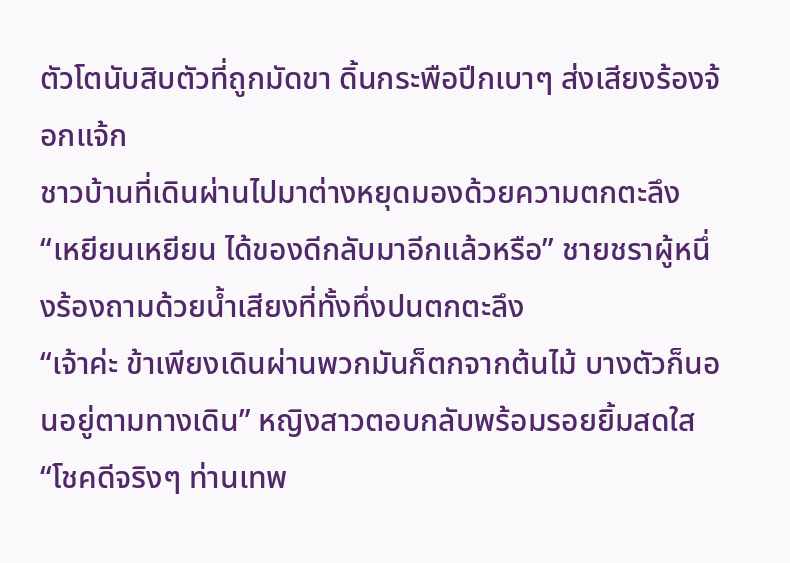ตัวโตนับสิบตัวที่ถูกมัดขา ดิ้นกระพือปีกเบาๆ ส่งเสียงร้องจ้อกแจ้ก
ชาวบ้านที่เดินผ่านไปมาต่างหยุดมองด้วยความตกตะลึง
“เหยียนเหยียน ได้ของดีกลับมาอีกแล้วหรือ” ชายชราผู้หนึ่งร้องถามด้วยน้ำเสียงที่ทั้งทึ่งปนตกตะลึง
“เจ้าค่ะ ข้าเพียงเดินผ่านพวกมันก็ตกจากต้นไม้ บางตัวก็นอนอยู่ตามทางเดิน” หญิงสาวตอบกลับพร้อมรอยยิ้มสดใส
“โชคดีจริงๆ ท่านเทพ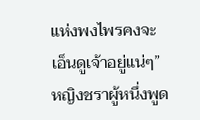แห่งพงไพรคงจะเอ็นดูเจ้าอยู่แน่ๆ” หญิงชราผู้หนึ่งพูด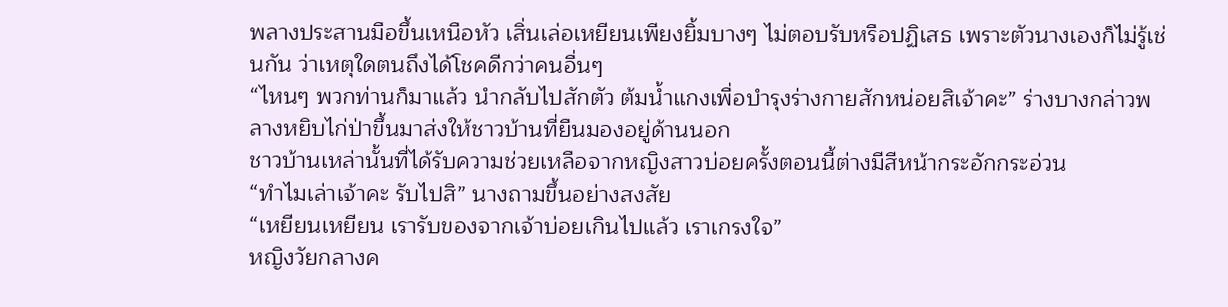พลางประสานมือขึ้นเหนือหัว เสิ่นเล่อเหยียนเพียงยิ้มบางๆ ไม่ตอบรับหรือปฏิเสธ เพราะตัวนางเองก็ไม่รู้เช่นกัน ว่าเหตุใดตนถึงได้โชคดีกว่าคนอื่นๆ
“ไหนๆ พวกท่านก็มาแล้ว นำกลับไปสักตัว ต้มน้ำแกงเพื่อบำรุงร่างกายสักหน่อยสิเจ้าคะ” ร่างบางกล่าวพลางหยิบไก่ป่าขึ้นมาส่งให้ชาวบ้านที่ยืนมองอยู่ด้านนอก
ชาวบ้านเหล่านั้นที่ได้รับความช่วยเหลือจากหญิงสาวบ่อยครั้งตอนนี้ต่างมีสีหน้ากระอักกระอ่วน
“ทำไมเล่าเจ้าคะ รับไปสิ” นางถามขึ้นอย่างสงสัย
“เหยียนเหยียน เรารับของจากเจ้าบ่อยเกินไปแล้ว เราเกรงใจ”
หญิงวัยกลางค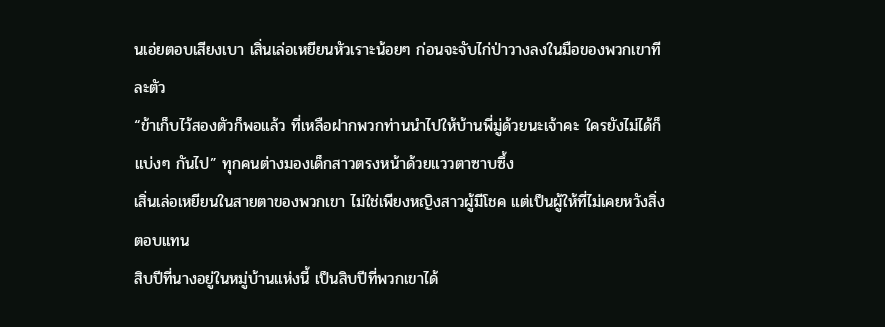นเอ่ยตอบเสียงเบา เสิ่นเล่อเหยียนหัวเราะน้อยๆ ก่อนจะจับไก่ป่าวางลงในมือของพวกเขาทีละตัว
“ข้าเก็บไว้สองตัวก็พอแล้ว ที่เหลือฝากพวกท่านนำไปให้บ้านพี่มู่ด้วยนะเจ้าคะ ใครยังไม่ได้ก็แบ่งๆ กันไป” ทุกคนต่างมองเด็กสาวตรงหน้าด้วยแววตาซาบซึ้ง
เสิ่นเล่อเหยียนในสายตาของพวกเขา ไม่ใช่เพียงหญิงสาวผู้มีโชค แต่เป็นผู้ให้ที่ไม่เคยหวังสิ่งตอบแทน
สิบปีที่นางอยู่ในหมู่บ้านแห่งนี้ เป็นสิบปีที่พวกเขาได้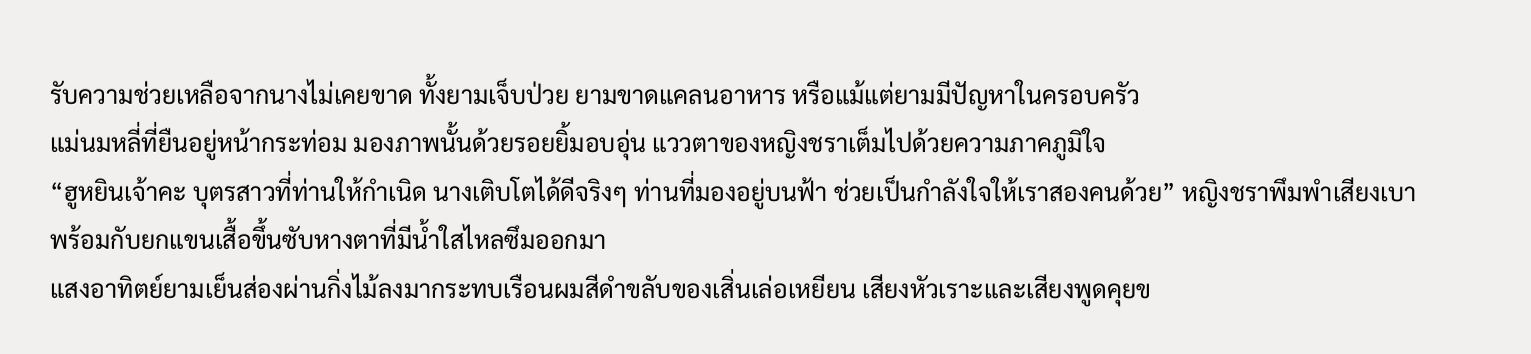รับความช่วยเหลือจากนางไม่เคยขาด ทั้งยามเจ็บป่วย ยามขาดแคลนอาหาร หรือแม้แต่ยามมีปัญหาในครอบครัว
แม่นมหลี่ที่ยืนอยู่หน้ากระท่อม มองภาพนั้นด้วยรอยยิ้มอบอุ่น แววตาของหญิงชราเต็มไปด้วยความภาคภูมิใจ
“ฮูหยินเจ้าคะ บุตรสาวที่ท่านให้กำเนิด นางเติบโตได้ดีจริงๆ ท่านที่มองอยู่บนฟ้า ช่วยเป็นกำลังใจให้เราสองคนด้วย” หญิงชราพึมพำเสียงเบา พร้อมกับยกแขนเสื้อขึ้นซับหางตาที่มีน้ำใสไหลซึมออกมา
แสงอาทิตย์ยามเย็นส่องผ่านกิ่งไม้ลงมากระทบเรือนผมสีดำขลับของเสิ่นเล่อเหยียน เสียงหัวเราะและเสียงพูดคุยข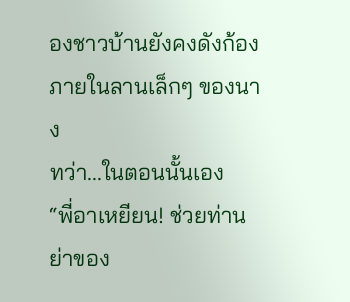องชาวบ้านยังคงดังก้องภายในลานเล็กๆ ของนาง
ทว่า...ในตอนนั้นเอง
“พี่อาเหยียน! ช่วยท่านย่าของ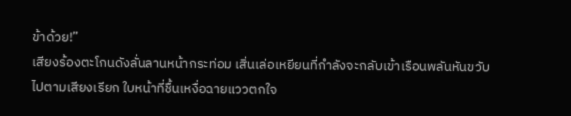ข้าด้วย!”
เสียงร้องตะโกนดังลั่นลานหน้ากระท่อม เสิ่นเล่อเหยียนที่กำลังจะกลับเข้าเรือนพลันหันขวับไปตามเสียงเรียก ใบหน้าที่ชื้นเหงื่อฉายแววตกใจ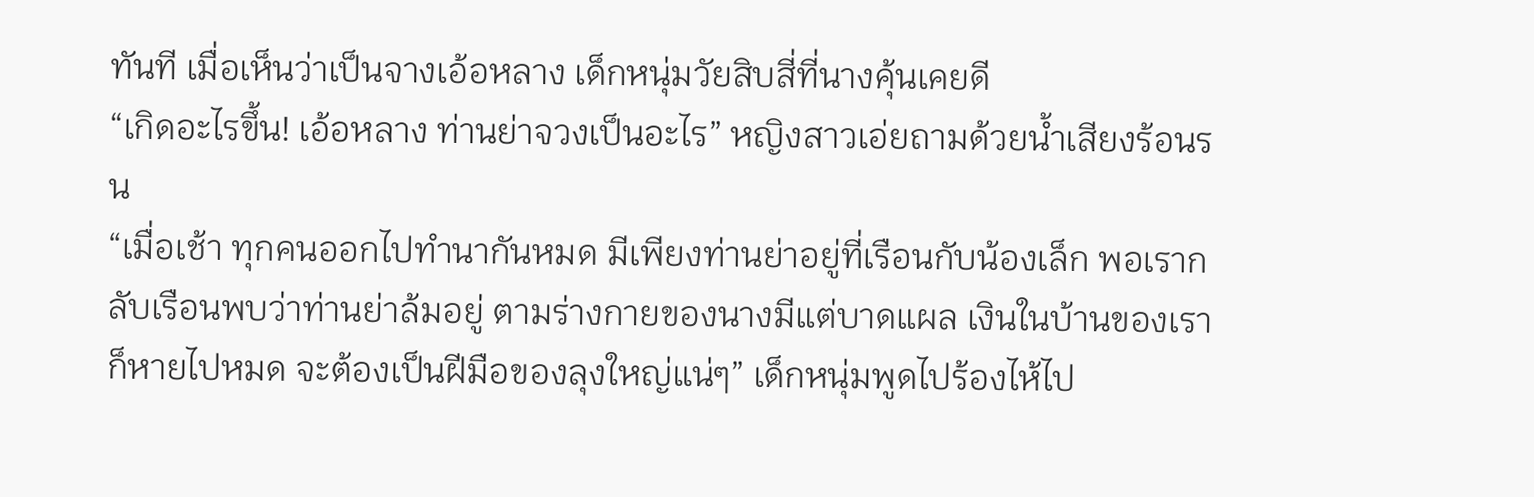ทันที เมื่อเห็นว่าเป็นจางเอ้อหลาง เด็กหนุ่มวัยสิบสี่ที่นางคุ้นเคยดี
“เกิดอะไรขึ้น! เอ้อหลาง ท่านย่าจวงเป็นอะไร” หญิงสาวเอ่ยถามด้วยน้ำเสียงร้อนรน
“เมื่อเช้า ทุกคนออกไปทำนากันหมด มีเพียงท่านย่าอยู่ที่เรือนกับน้องเล็ก พอเรากลับเรือนพบว่าท่านย่าล้มอยู่ ตามร่างกายของนางมีแต่บาดแผล เงินในบ้านของเราก็หายไปหมด จะต้องเป็นฝีมือของลุงใหญ่แน่ๆ” เด็กหนุ่มพูดไปร้องไห้ไป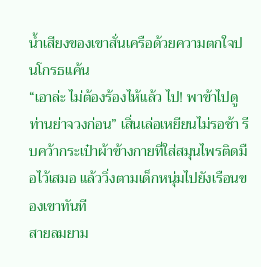น้ำเสียงของเขาสั่นเครือด้วยความตกใจปนโกรธแค้น
“เอาล่ะ ไม่ต้องร้องไห้แล้ว ไป! พาข้าไปดูท่านย่าจวงก่อน” เสิ่นเล่อเหยียนไม่รอช้า รีบคว้ากระเป๋าผ้าข้างกายที่ใส่สมุนไพรติดมือไว้เสมอ แล้ววิ่งตามเด็กหนุ่มไปยังเรือนของเขาทันที
สายลมยาม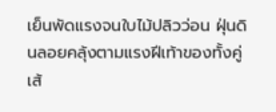เย็นพัดแรงจนใบไม้ปลิวว่อน ฝุ่นดินลอยคลุ้งตามแรงฝีเท้าของทั้งคู่ เส้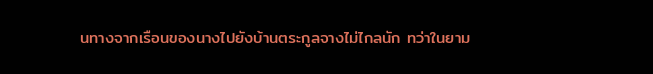นทางจากเรือนของนางไปยังบ้านตระกูลจางไม่ไกลนัก ทว่าในยาม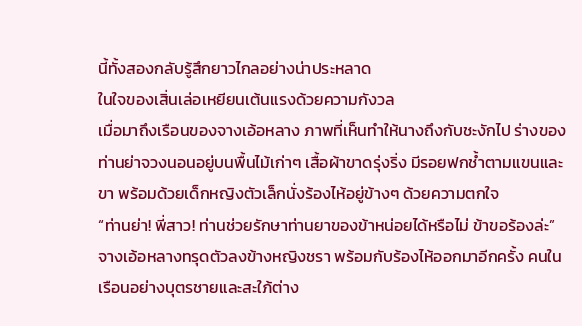นี้ทั้งสองกลับรู้สึกยาวไกลอย่างน่าประหลาด
ในใจของเสิ่นเล่อเหยียนเต้นแรงด้วยความกังวล
เมื่อมาถึงเรือนของจางเอ้อหลาง ภาพที่เห็นทำให้นางถึงกับชะงักไป ร่างของท่านย่าจวงนอนอยู่บนพื้นไม้เก่าๆ เสื้อผ้าขาดรุ่งริ่ง มีรอยฟกช้ำตามแขนและขา พร้อมด้วยเด็กหญิงตัวเล็กนั่งร้องไห้อยู่ข้างๆ ด้วยความตกใจ
“ท่านย่า! พี่สาว! ท่านช่วยรักษาท่านยาของข้าหน่อยได้หรือไม่ ข้าขอร้องล่ะ” จางเอ้อหลางทรุดตัวลงข้างหญิงชรา พร้อมกับร้องไห้ออกมาอีกครั้ง คนในเรือนอย่างบุตรชายและสะใภ้ต่าง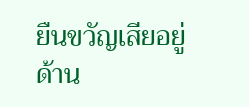ยืนขวัญเสียอยู่ด้าน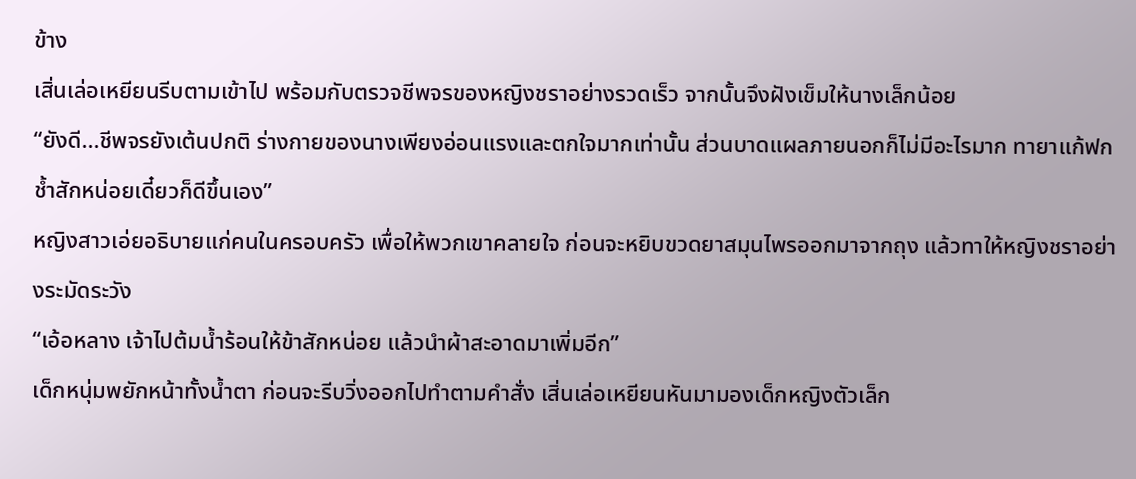ข้าง
เสิ่นเล่อเหยียนรีบตามเข้าไป พร้อมกับตรวจชีพจรของหญิงชราอย่างรวดเร็ว จากนั้นจึงฝังเข็มให้นางเล็กน้อย
“ยังดี...ชีพจรยังเต้นปกติ ร่างกายของนางเพียงอ่อนแรงและตกใจมากเท่านั้น ส่วนบาดแผลภายนอกก็ไม่มีอะไรมาก ทายาแก้ฟกช้ำสักหน่อยเดี๋ยวก็ดีขึ้นเอง”
หญิงสาวเอ่ยอธิบายแก่คนในครอบครัว เพื่อให้พวกเขาคลายใจ ก่อนจะหยิบขวดยาสมุนไพรออกมาจากถุง แล้วทาให้หญิงชราอย่างระมัดระวัง
“เอ้อหลาง เจ้าไปต้มน้ำร้อนให้ข้าสักหน่อย แล้วนำผ้าสะอาดมาเพิ่มอีก”
เด็กหนุ่มพยักหน้าทั้งน้ำตา ก่อนจะรีบวิ่งออกไปทำตามคำสั่ง เสิ่นเล่อเหยียนหันมามองเด็กหญิงตัวเล็ก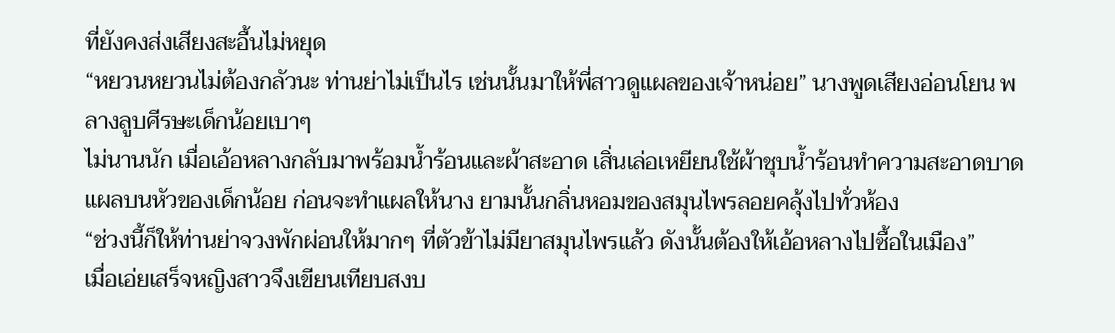ที่ยังคงส่งเสียงสะอื้นไม่หยุด
“หยวนหยวนไม่ต้องกลัวนะ ท่านย่าไม่เป็นไร เช่นนั้นมาให้พี่สาวดูแผลของเจ้าหน่อย” นางพูดเสียงอ่อนโยน พลางลูบศีรษะเด็กน้อยเบาๆ
ไม่นานนัก เมื่อเอ้อหลางกลับมาพร้อมน้ำร้อนและผ้าสะอาด เสิ่นเล่อเหยียนใช้ผ้าชุบน้ำร้อนทำความสะอาดบาดแผลบนหัวของเด็กน้อย ก่อนจะทำแผลให้นาง ยามนั้นกลิ่นหอมของสมุนไพรลอยคลุ้งไปทั่วห้อง
“ช่วงนี้ก็ให้ท่านย่าจวงพักผ่อนให้มากๆ ที่ตัวข้าไม่มียาสมุนไพรแล้ว ดังนั้นต้องให้เอ้อหลางไปซื้อในเมือง”
เมื่อเอ่ยเสร็จหญิงสาวจึงเขียนเทียบสงบ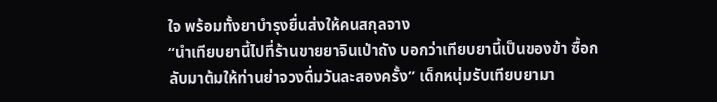ใจ พร้อมทั้งยาบำรุงยื่นส่งให้คนสกุลจาง
“นำเทียบยานี้ไปที่ร้านขายยาจินเป่าถัง บอกว่าเทียบยานี้เป็นของข้า ซื้อกลับมาต้มให้ท่านย่าจวงดื่มวันละสองครั้ง” เด็กหนุ่มรับเทียบยามา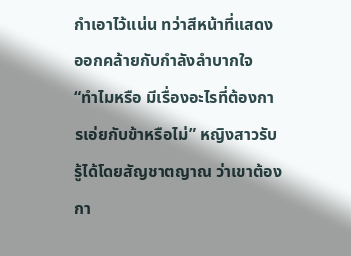กำเอาไว้แน่น ทว่าสีหน้าที่แสดงออกคล้ายกับกำลังลำบากใจ
“ทำไมหรือ มีเรื่องอะไรที่ต้องการเอ่ยกับข้าหรือไม่” หญิงสาวรับรู้ได้โดยสัญชาตญาณ ว่าเขาต้องกา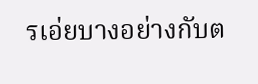รเอ่ยบางอย่างกับต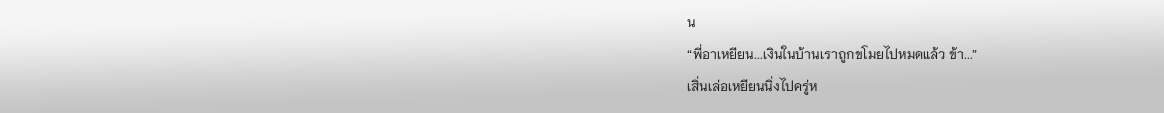น
“พี่อาเหยียน...เงินในบ้านเราถูกขโมยไปหมดแล้ว ข้า...”
เสิ่นเล่อเหยียนนิ่งไปครู่ห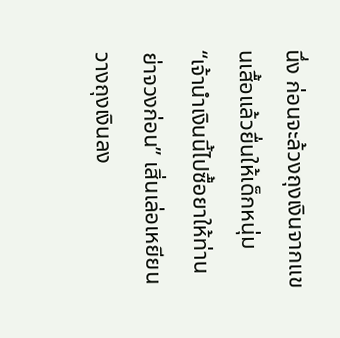นึ่ง ก่อนจะล้วงถุงเงินจากแขนเสื้อแล้วยื่นให้เด็กหนุ่ม
“เจ้านำเงินนี้ไปซื้อยาให้ท่านย่าจวงก่อน” เสิ่นเล่อเหยียนวางถุงเงินลง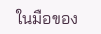ในมือของ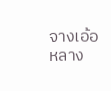จางเอ้อหลาง